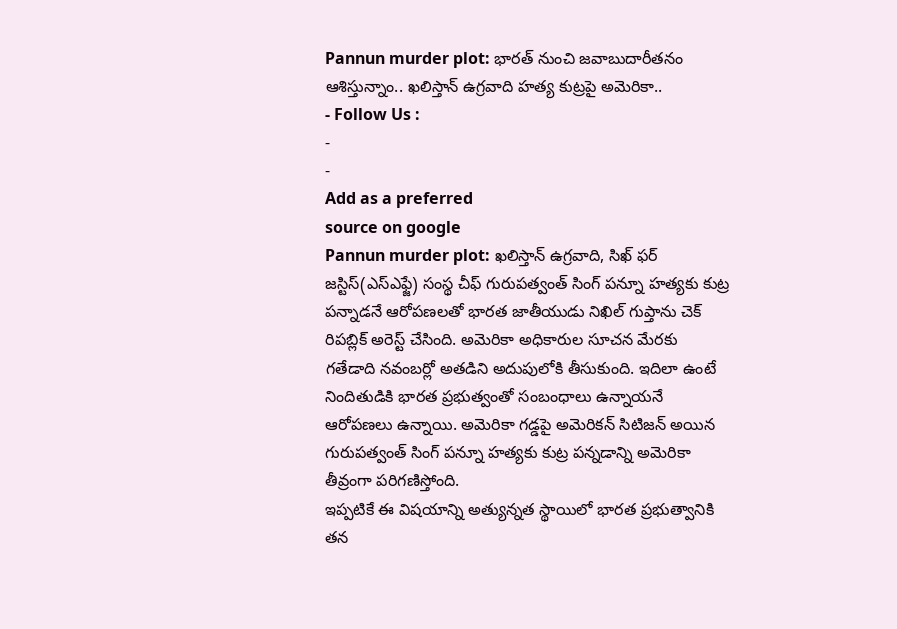Pannun murder plot: భారత్ నుంచి జవాబుదారీతనం ఆశిస్తున్నాం.. ఖలిస్తాన్ ఉగ్రవాది హత్య కుట్రపై అమెరికా..
- Follow Us :
-
-
Add as a preferred
source on google
Pannun murder plot: ఖలిస్తాన్ ఉగ్రవాది, సిఖ్ ఫర్ జస్టిస్(ఎస్ఎఫ్జే) సంస్థ చీఫ్ గురుపత్వంత్ సింగ్ పన్నూ హత్యకు కుట్ర పన్నాడనే ఆరోపణలతో భారత జాతీయుడు నిఖిల్ గుప్తాను చెక్ రిపబ్లిక్ అరెస్ట్ చేసింది. అమెరికా అధికారుల సూచన మేరకు గతేడాది నవంబర్లో అతడిని అదుపులోకి తీసుకుంది. ఇదిలా ఉంటే నిందితుడికి భారత ప్రభుత్వంతో సంబంధాలు ఉన్నాయనే ఆరోపణలు ఉన్నాయి. అమెరికా గడ్డపై అమెరికన్ సిటిజన్ అయిన గురుపత్వంత్ సింగ్ పన్నూ హత్యకు కుట్ర పన్నడాన్ని అమెరికా తీవ్రంగా పరిగణిస్తోంది.
ఇప్పటికే ఈ విషయాన్ని అత్యున్నత స్థాయిలో భారత ప్రభుత్వానికి తన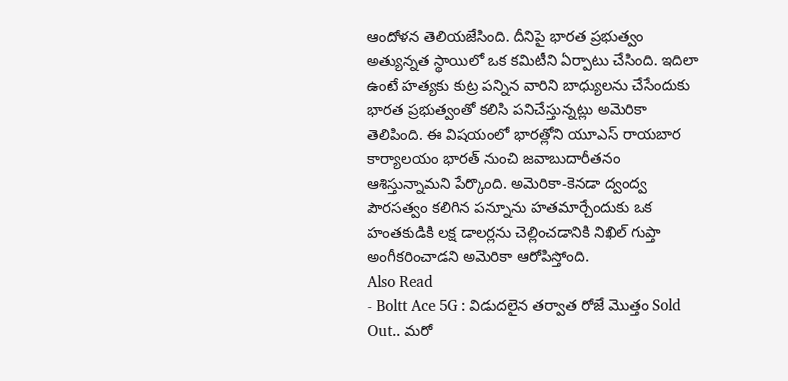ఆందోళన తెలియజేసింది. దీనిపై భారత ప్రభుత్వం అత్యున్నత స్థాయిలో ఒక కమిటీని ఏర్పాటు చేసింది. ఇదిలా ఉంటే హత్యకు కుట్ర పన్నిన వారిని బాధ్యులను చేసేందుకు భారత ప్రభుత్వంతో కలిసి పనిచేస్తున్నట్లు అమెరికా తెలిపింది. ఈ విషయంలో భారత్లోని యూఎస్ రాయబార కార్యాలయం భారత్ నుంచి జవాబుదారీతనం ఆశిస్తున్నామని పేర్కొంది. అమెరికా-కెనడా ద్వంద్వ పౌరసత్వం కలిగిన పన్నూను హతమార్చేందుకు ఒక హంతకుడికి లక్ష డాలర్లను చెల్లించడానికి నిఖిల్ గుప్తా అంగీకరించాడని అమెరికా ఆరోపిస్తోంది.
Also Read
- Boltt Ace 5G : విడుదలైన తర్వాత రోజే మొత్తం Sold Out.. మరో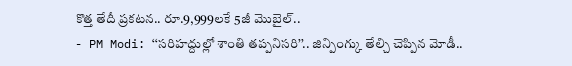కొత్త తేదీ ప్రకటన.. రూ.9,999లకే 5జీ మొబైల్..
- PM Modi: ‘‘సరిహద్దుల్లో శాంతి తప్పనిసరి’’.. జిన్పింగ్కు తేల్చి చెప్పిన మోడీ..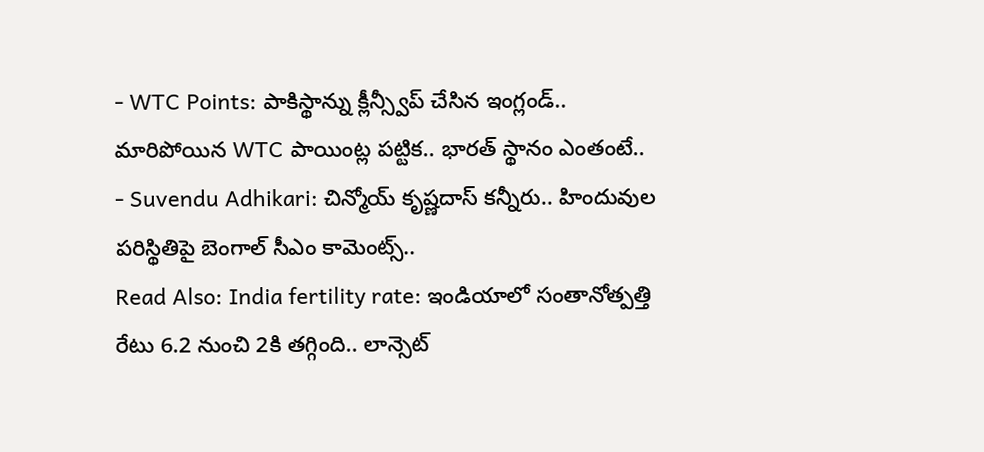- WTC Points: పాకిస్థాన్ను క్లీన్స్వీప్ చేసిన ఇంగ్లండ్.. మారిపోయిన WTC పాయింట్ల పట్టిక.. భారత్ స్థానం ఎంతంటే..
- Suvendu Adhikari: చిన్మోయ్ కృష్ణదాస్ కన్నీరు.. హిందువుల పరిస్థితిపై బెంగాల్ సీఎం కామెంట్స్..
Read Also: India fertility rate: ఇండియాలో సంతానోత్పత్తి రేటు 6.2 నుంచి 2కి తగ్గింది.. లాన్సెట్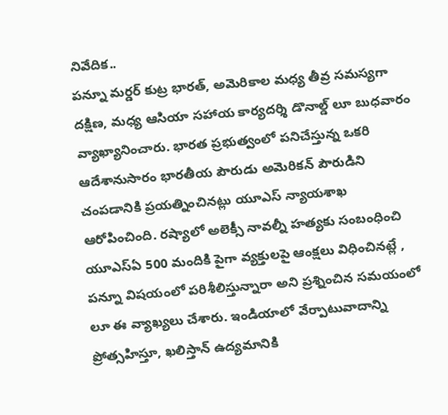నివేదిక..
పన్నూ మర్డర్ కుట్ర భారత్, అమెరికాల మధ్య తీవ్ర సమస్యగా దక్షిణ, మధ్య ఆసియా సహాయ కార్యదర్శి డొనాల్డ్ లూ బుధవారం వ్యాఖ్యానించారు. భారత ప్రభుత్వంలో పనిచేస్తున్న ఒకరి ఆదేశానుసారం భారతీయ పౌరుడు అమెరికన్ పౌరుడిని చంపడానికి ప్రయత్నించినట్లు యూఎస్ న్యాయశాఖ ఆరోపించింది. రష్యాలో అలెక్సీ నావల్నీ హత్యకు సంబంధించి యూఎస్ఏ 500 మందికి పైగా వ్యక్తులపై ఆంక్షలు విధించినట్లే , పన్నూ విషయంలో పరిశీలిస్తున్నారా అని ప్రశ్నించిన సమయంలో లూ ఈ వ్యాఖ్యలు చేశారు. ఇండియాలో వేర్పాటువాదాన్ని ప్రోత్సహిస్తూ, ఖలిస్తాన్ ఉద్యమానికి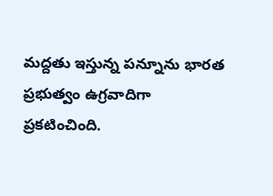మద్దతు ఇస్తున్న పన్నూను భారత ప్రభుత్వం ఉగ్రవాదిగా ప్రకటించింది.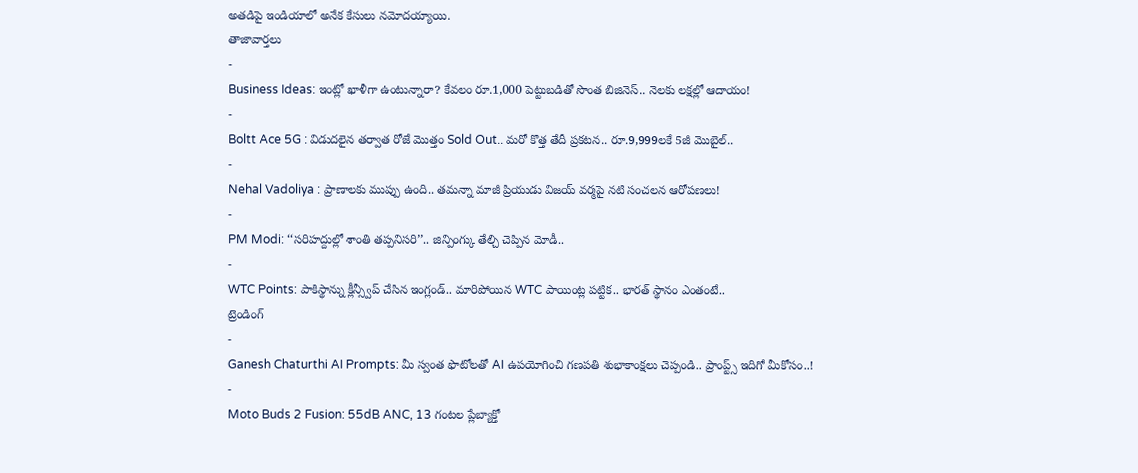అతడిపై ఇండియాలో అనేక కేసులు నమోదయ్యాయి.
తాజావార్తలు
-
Business Ideas: ఇంట్లో ఖాళీగా ఉంటున్నారా? కేవలం రూ.1,000 పెట్టుబడితో సొంత బిజినెస్.. నెలకు లక్షల్లో ఆదాయం!
-
Boltt Ace 5G : విడుదలైన తర్వాత రోజే మొత్తం Sold Out.. మరో కొత్త తేదీ ప్రకటన.. రూ.9,999లకే 5జీ మొబైల్..
-
Nehal Vadoliya : ప్రాణాలకు ముప్పు ఉంది.. తమన్నా మాజీ ప్రియుడు విజయ్ వర్మపై నటి సంచలన ఆరోపణలు!
-
PM Modi: ‘‘సరిహద్దుల్లో శాంతి తప్పనిసరి’’.. జిన్పింగ్కు తేల్చి చెప్పిన మోడీ..
-
WTC Points: పాకిస్థాన్ను క్లీన్స్వీప్ చేసిన ఇంగ్లండ్.. మారిపోయిన WTC పాయింట్ల పట్టిక.. భారత్ స్థానం ఎంతంటే..
ట్రెండింగ్
-
Ganesh Chaturthi AI Prompts: మీ స్వంత ఫొటోలతో AI ఉపయోగించి గణపతి శుభాకాంక్షలు చెప్పండి.. ప్రాంప్ట్స్ ఇదిగో మీకోసం..!
-
Moto Buds 2 Fusion: 55dB ANC, 13 గంటల ప్లేబ్యాక్తో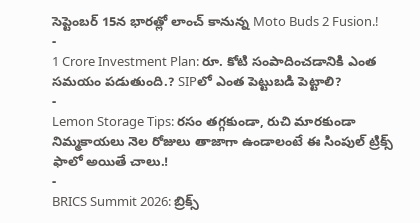సెప్టెంబర్ 15న భారత్లో లాంచ్ కానున్న Moto Buds 2 Fusion.!
-
1 Crore Investment Plan: రూ. కోటి సంపాదించడానికి ఎంత సమయం పడుతుంది.? SIPలో ఎంత పెట్టుబడి పెట్టాలి?
-
Lemon Storage Tips: రసం తగ్గకుండా, రుచి మారకుండా నిమ్మకాయలు నెల రోజులు తాజాగా ఉండాలంటే ఈ సింపుల్ ట్రిక్స్ ఫాలో అయితే చాలు.!
-
BRICS Summit 2026: బ్రిక్స్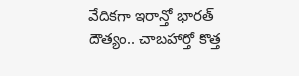వేదికగా ఇరాన్తో భారత్ దౌత్యం.. చాబహార్తో కొత్త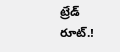ట్రేడ్ రూట్.!